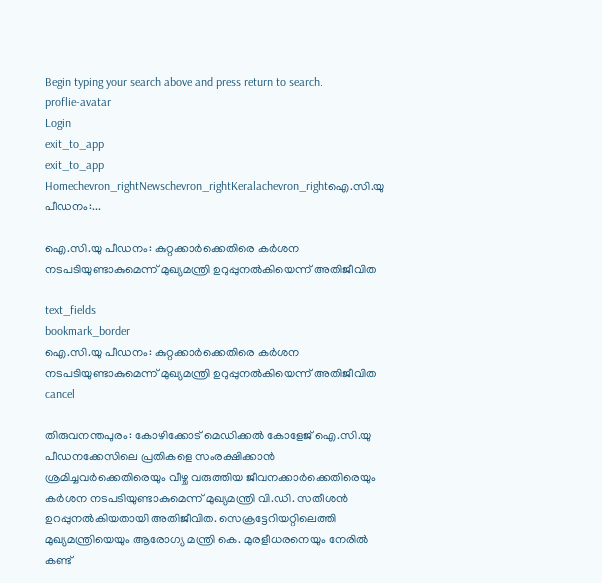Begin typing your search above and press return to search.
proflie-avatar
Login
exit_to_app
exit_to_app
Homechevron_rightNewschevron_rightKeralachevron_rightഐ.സി.യു പീഡനം:...

ഐ.സി.യു പീഡനം: കുറ്റക്കാർക്കെതിരെ കർശന നടപടിയുണ്ടാകുമെന്ന് മുഖ്യമന്ത്രി ഉറുപ്പുനൽകിയെന്ന് അതിജീവിത

text_fields
bookmark_border
ഐ.സി.യു പീഡനം: കുറ്റക്കാർക്കെതിരെ കർശന നടപടിയുണ്ടാകുമെന്ന് മുഖ്യമന്ത്രി ഉറുപ്പുനൽകിയെന്ന് അതിജീവിത
cancel

തിരുവനന്തപുരം: കോഴിക്കോട് മെഡിക്കൽ കോളേജ് ഐ.സി.യു പീഡനക്കേസിലെ പ്രതികളെ സംരക്ഷിക്കാൻ ശ്രമിച്ചവർക്കെതിരെയും വീഴ്ച വരുത്തിയ ജീവനക്കാർക്കെതിരെയും കർശന നടപടിയുണ്ടാകുമെന്ന് മുഖ്യമന്ത്രി വി.ഡി. സതീശൻ ഉറപ്പുനൽകിയതായി അതിജീവിത. സെക്രട്ടേറിയറ്റിലെത്തി മുഖ്യമന്ത്രിയെയും ആരോഗ്യ മന്ത്രി കെ. മുരളീധരനെയും നേരിൽ കണ്ട്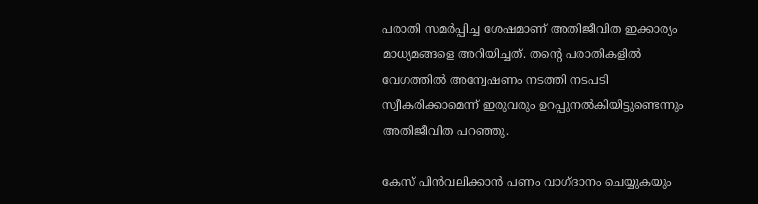പരാതി സമർപ്പിച്ച ശേഷമാണ് അതിജീവിത ഇക്കാര്യം മാധ്യമങ്ങളെ അറിയിച്ചത്. തന്‍റെ പരാതികളിൽ വേഗത്തിൽ അന്വേഷണം നടത്തി നടപടി സ്വീകരിക്കാമെന്ന് ഇരുവരും ഉറപ്പുനൽകിയിട്ടുണ്ടെന്നും അതിജീവിത പറഞ്ഞു.

കേസ് പിൻവലിക്കാൻ പണം വാഗ്ദാനം ചെയ്യുകയും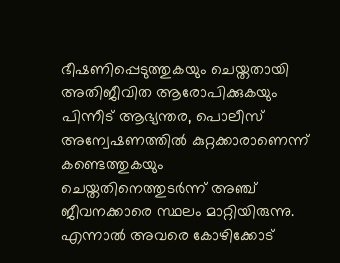ഭീഷണിപ്പെടുത്തുകയും ചെയ്തതായി അതിജീവിത ആരോപിക്കുകയും പിന്നീട് ആഭ്യന്തര, പൊലീസ് അന്വേഷണത്തിൽ കുറ്റക്കാരാണെന്ന് കണ്ടെത്തുകയും ചെയ്തതിനെത്തുടർന്ന് അഞ്ച് ജീവനക്കാരെ സ്ഥലം മാറ്റിയിരുന്നു. എന്നാൽ അവരെ കോഴിക്കോട്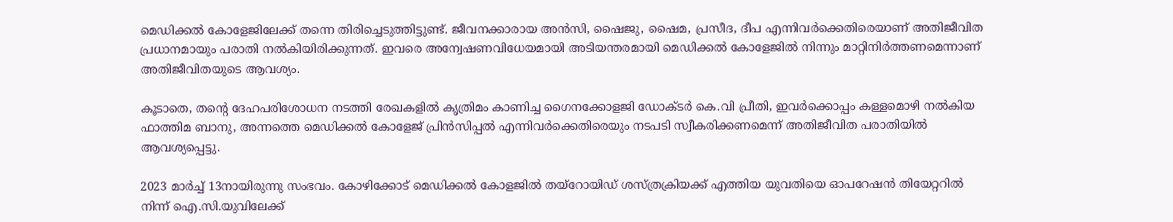മെഡിക്കൽ കോളേജിലേക്ക് തന്നെ തിരിച്ചെടുത്തിട്ടുണ്ട്. ജീവനക്കാരായ അൻസി, ഷൈജു, ഷൈമ, പ്രസീദ, ദീപ എന്നിവർക്കെതിരെയാണ് അതിജീവിത പ്രധാനമായും പരാതി നൽകിയിരിക്കുന്നത്. ഇവരെ അന്വേഷണവിധേയമായി അടിയന്തരമായി മെഡിക്കൽ കോളേജിൽ നിന്നും മാറ്റിനിർത്തണമെന്നാണ് അതിജീവിതയുടെ ആവശ്യം.

കൂടാതെ, തന്റെ ദേഹപരിശോധന നടത്തി രേഖകളിൽ കൃത്രിമം കാണിച്ച ഗൈനക്കോളജി ഡോക്ടർ കെ.വി പ്രീതി, ഇവർക്കൊപ്പം കള്ളമൊഴി നൽകിയ ഫാത്തിമ ബാനു, അന്നത്തെ മെഡിക്കൽ കോളേജ് പ്രിൻസിപ്പൽ എന്നിവർക്കെതിരെയും നടപടി സ്വീകരിക്കണമെന്ന് അതിജീവിത പരാതിയിൽ ആവശ്യപ്പെട്ടു.

2023 മാർച്ച് 13നായിരുന്നു സംഭവം. കോഴിക്കോട് മെഡിക്കൽ കോളജിൽ തയ്റോയിഡ് ശസ്ത്രക്രിയക്ക് എത്തിയ യുവതിയെ ഓപറേഷൻ തിയേറ്ററിൽ നിന്ന് ഐ.സി.യുവിലേക്ക്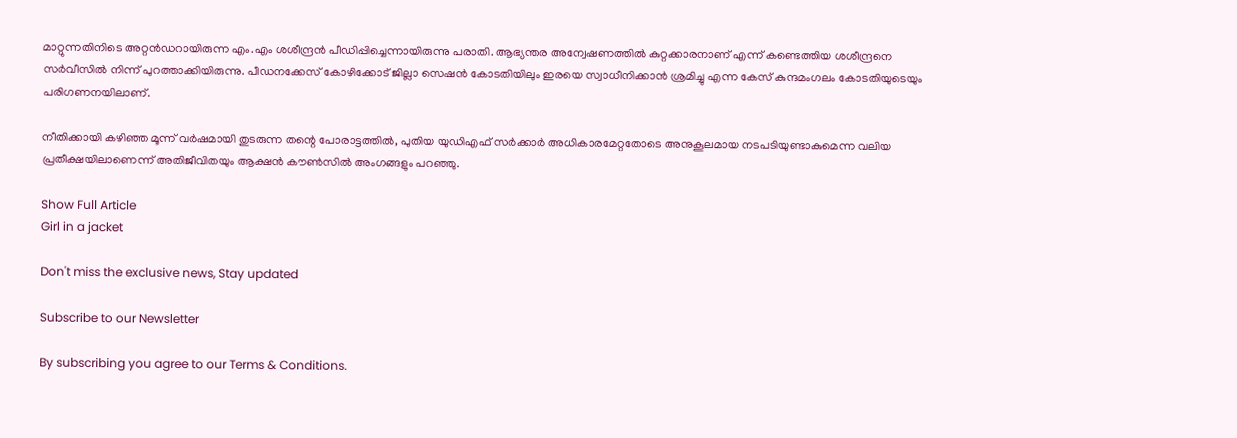മാറ്റുന്നതിനിടെ അറ്റൻഡറായിരുന്ന എം.എം ശശീന്ദ്രൻ പീഡിപ്പിച്ചെന്നായിരുന്നു പരാതി. ആഭ്യന്തര അന്വേഷണത്തിൽ കുറ്റക്കാരനാണ് എന്ന് കണ്ടെത്തിയ ശശീന്ദ്രനെ സർവീസിൽ നിന്ന് പുറത്താക്കിയിരുന്നു. പീഡനക്കേസ് കോഴിക്കോട് ജില്ലാ സെഷൻ കോടതിയിലും ഇരയെ സ്വാധീനിക്കാൻ ശ്രമിച്ചു എന്ന കേസ് കുന്ദമംഗലം കോടതിയുടെയും പരിഗണനയിലാണ്.

നീതിക്കായി കഴിഞ്ഞ മൂന്ന് വർഷമായി തുടരുന്ന തന്റെ പോരാട്ടത്തിൽ, പുതിയ യുഡിഎഫ് സർക്കാർ അധികാരമേറ്റതോടെ അനുകൂലമായ നടപടിയുണ്ടാകുമെന്ന വലിയ പ്രതീക്ഷയിലാണെന്ന് അതിജീവിതയും ആക്ഷൻ കൗൺസിൽ അംഗങ്ങളും പറഞ്ഞു.

Show Full Article
Girl in a jacket

Don't miss the exclusive news, Stay updated

Subscribe to our Newsletter

By subscribing you agree to our Terms & Conditions.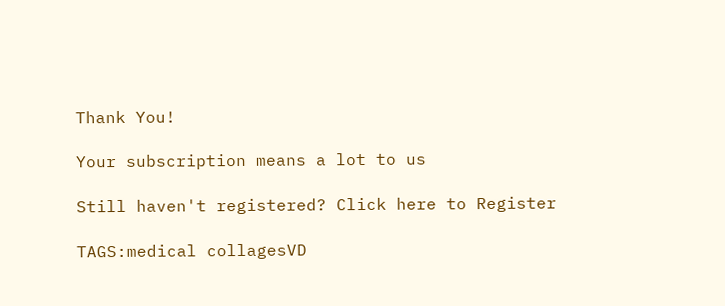Thank You!

Your subscription means a lot to us

Still haven't registered? Click here to Register

TAGS:medical collagesVD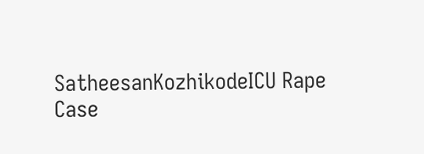SatheesanKozhikodeICU Rape Case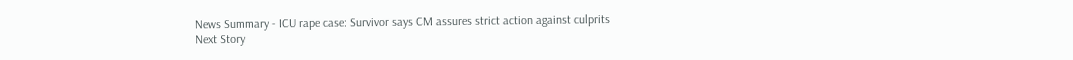News Summary - ICU rape case: Survivor says CM assures strict action against culprits
Next Story